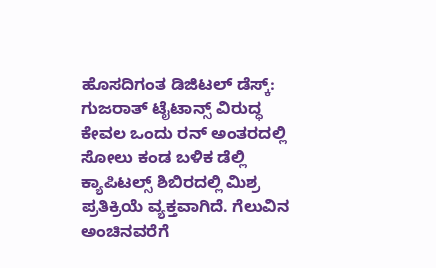ಹೊಸದಿಗಂತ ಡಿಜಿಟಲ್ ಡೆಸ್ಕ್:
ಗುಜರಾತ್ ಟೈಟಾನ್ಸ್ ವಿರುದ್ಧ ಕೇವಲ ಒಂದು ರನ್ ಅಂತರದಲ್ಲಿ ಸೋಲು ಕಂಡ ಬಳಿಕ ಡೆಲ್ಲಿ ಕ್ಯಾಪಿಟಲ್ಸ್ ಶಿಬಿರದಲ್ಲಿ ಮಿಶ್ರ ಪ್ರತಿಕ್ರಿಯೆ ವ್ಯಕ್ತವಾಗಿದೆ. ಗೆಲುವಿನ ಅಂಚಿನವರೆಗೆ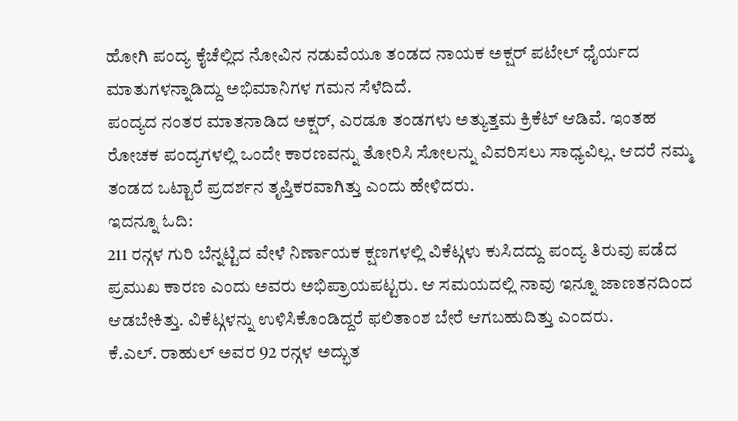ಹೋಗಿ ಪಂದ್ಯ ಕೈಚೆಲ್ಲಿದ ನೋವಿನ ನಡುವೆಯೂ ತಂಡದ ನಾಯಕ ಅಕ್ಷರ್ ಪಟೇಲ್ ಧೈರ್ಯದ ಮಾತುಗಳನ್ನಾಡಿದ್ದು ಅಭಿಮಾನಿಗಳ ಗಮನ ಸೆಳೆದಿದೆ.
ಪಂದ್ಯದ ನಂತರ ಮಾತನಾಡಿದ ಅಕ್ಷರ್, ಎರಡೂ ತಂಡಗಳು ಅತ್ಯುತ್ತಮ ಕ್ರಿಕೆಟ್ ಆಡಿವೆ. ಇಂತಹ ರೋಚಕ ಪಂದ್ಯಗಳಲ್ಲಿ ಒಂದೇ ಕಾರಣವನ್ನು ತೋರಿಸಿ ಸೋಲನ್ನು ವಿವರಿಸಲು ಸಾಧ್ಯವಿಲ್ಲ. ಆದರೆ ನಮ್ಮ ತಂಡದ ಒಟ್ಟಾರೆ ಪ್ರದರ್ಶನ ತೃಪ್ತಿಕರವಾಗಿತ್ತು ಎಂದು ಹೇಳಿದರು.
ಇದನ್ನೂ ಓದಿ:
211 ರನ್ಗಳ ಗುರಿ ಬೆನ್ನಟ್ಟಿದ ವೇಳೆ ನಿರ್ಣಾಯಕ ಕ್ಷಣಗಳಲ್ಲಿ ವಿಕೆಟ್ಗಳು ಕುಸಿದದ್ದು ಪಂದ್ಯ ತಿರುವು ಪಡೆದ ಪ್ರಮುಖ ಕಾರಣ ಎಂದು ಅವರು ಅಭಿಪ್ರಾಯಪಟ್ಟರು. ಆ ಸಮಯದಲ್ಲಿ ನಾವು ಇನ್ನೂ ಜಾಣತನದಿಂದ ಆಡಬೇಕಿತ್ತು. ವಿಕೆಟ್ಗಳನ್ನು ಉಳಿಸಿಕೊಂಡಿದ್ದರೆ ಫಲಿತಾಂಶ ಬೇರೆ ಆಗಬಹುದಿತ್ತು ಎಂದರು.
ಕೆ.ಎಲ್. ರಾಹುಲ್ ಅವರ 92 ರನ್ಗಳ ಅದ್ಭುತ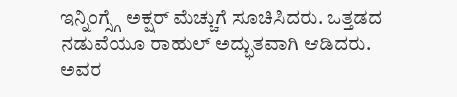ಇನ್ನಿಂಗ್ಸ್ಗೆ ಅಕ್ಷರ್ ಮೆಚ್ಚುಗೆ ಸೂಚಿಸಿದರು. ಒತ್ತಡದ ನಡುವೆಯೂ ರಾಹುಲ್ ಅದ್ಭುತವಾಗಿ ಆಡಿದರು. ಅವರ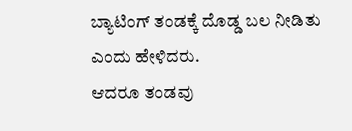ಬ್ಯಾಟಿಂಗ್ ತಂಡಕ್ಕೆ ದೊಡ್ಡ ಬಲ ನೀಡಿತು ಎಂದು ಹೇಳಿದರು.
ಆದರೂ ತಂಡವು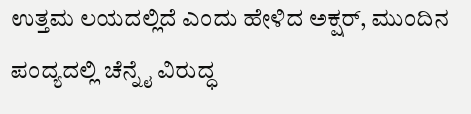ಉತ್ತಮ ಲಯದಲ್ಲಿದೆ ಎಂದು ಹೇಳಿದ ಅಕ್ಷರ್, ಮುಂದಿನ ಪಂದ್ಯದಲ್ಲಿ ಚೆನ್ನೈ ವಿರುದ್ಧ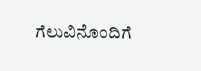ಗೆಲುವಿನೊಂದಿಗೆ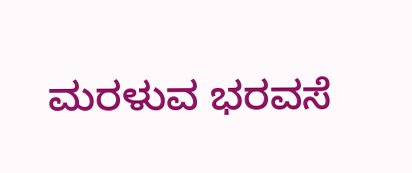ಮರಳುವ ಭರವಸೆ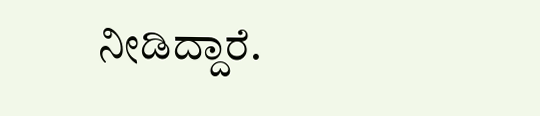ನೀಡಿದ್ದಾರೆ.